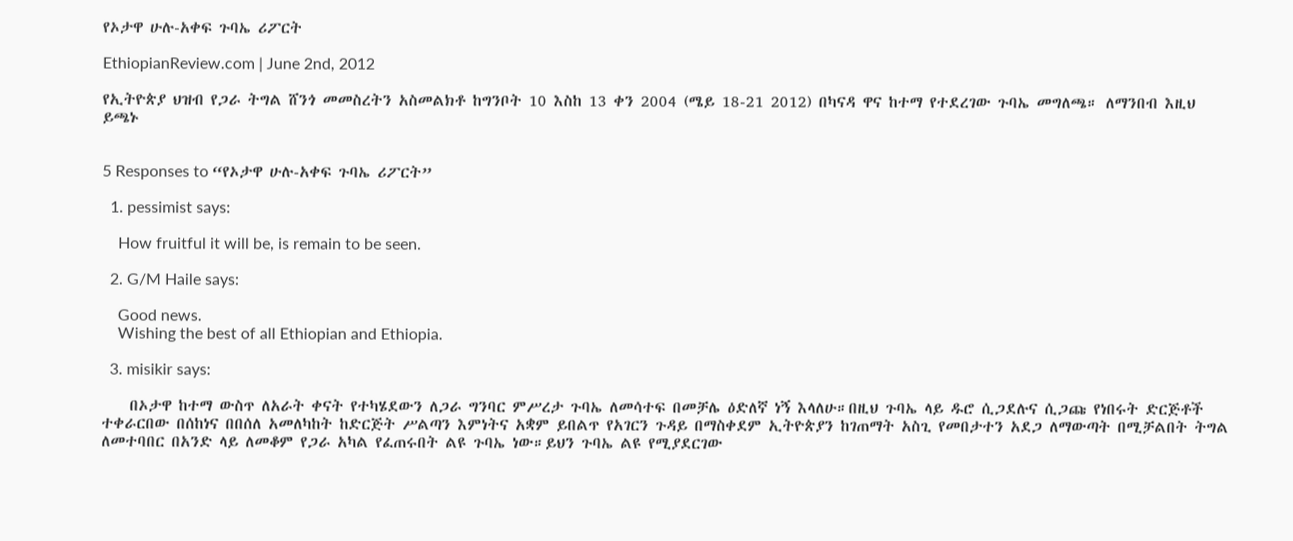የኦታዋ ሁሉ-አቀፍ ጉባኤ ሪፖርት

EthiopianReview.com | June 2nd, 2012

የኢትዮጵያ ህዝብ የጋራ ትግል ሸንጎ መመስረትን አስመልክቶ ከግንቦት 10 እስከ 13 ቀን 2004 (ሜይ 18-21 2012) በካናዳ ዋና ከተማ የተደረገው ጉባኤ መግለጫ። ለማንበብ እዚህ ይጫኑ


5 Responses to “የኦታዋ ሁሉ-አቀፍ ጉባኤ ሪፖርት”

  1. pessimist says:

    How fruitful it will be, is remain to be seen.

  2. G/M Haile says:

    Good news.
    Wishing the best of all Ethiopian and Ethiopia.

  3. misikir says:

    በኦታዋ ከተማ ውስጥ ለአራት ቀናት የተካሄደውን ለጋራ ግንባር ምሥረታ ጉባኤ ለመሳተፍ በመቻሌ ዕድለኛ ነኝ እላለሁ።በዚህ ጉባኤ ላይ ዱሮ ሲጋደሉና ሲጋጩ የነበሩት ድርጅቶች ተቀራርበው በሰከነና በበሰለ አመለካከት ከድርጅት ሥልጣን እምነትና አቋም ይበልጥ የአገርን ጉዳይ በማስቀደም ኢትዮጵያን ከገጠማት አስጊ የመበታተን አደጋ ለማውጣት በሚቻልበት ትግል ለመተባበር በአንድ ላይ ለመቆም የጋራ አካል የፈጠሩበት ልዩ ጉባኤ ነው።ይህን ጉባኤ ልዩ የሚያደርገው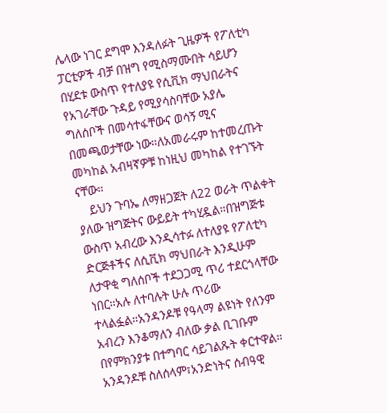ሌላው ነገር ደግሞ እንዳለፉት ጊዜዎች የፖለቲካ ፓርቲዎች ብቻ በዝግ የሚስማሙበት ሳይሆን በሂደቱ ውስጥ የተለያዩ የሲቪክ ማህበራትና የአገራቸው ጉዳይ የሚያሳስባቸው አያሌ ግለሰቦች በመሳተፋቸውና ወሳኝ ሚና በመጫወታቸው ነው።ለአመራሩም ከተመረጡት መካከል አብዛኛዎቹ ከነዚህ መካከል የተገኙት ናቸው።
    ይህን ጉባኤ ለማዘጋጀት ለ22 ወራት ጥልቀት ያለው ዝግጅትና ውይይት ተካሂዷል።በዝግጅቱ ውስጥ አብረው እንዲሳተፉ ለተለያዩ የፖለቲካ ድርጅቶችና ለሲቪክ ማህበራት እንዲሁም ለታዋቂ ግለሰቦች ተደጋጋሚ ጥሪ ተደርጎላቸው ነበር።አሉ ለተባሉት ሁሉ ጥሪው ተላልፏል።አንዳንዶቹ የዓላማ ልዩነት የለንም አብረን እንቆማለን ብለው ቃል ቢገቡም በየምክንያቱ በተግባር ሳይገልጹት ቀርተዋል። አንዳንዶቹ ስለሰላም፣አንድነትና ሰብዓዊ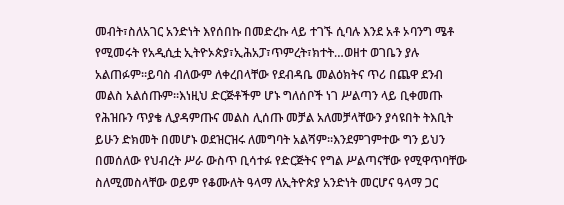መብት፣ስለአገር አንድነት እየሰበኩ በመድረኩ ላይ ተገኙ ሲባሉ እንደ አቶ ኦባንግ ሜቶ የሚመሩት የአዲሲቷ ኢትዮኦጵያ፣ኢሕአፓ፣ጥምረት፣ክተት…ወዘተ ወገቤን ያሉ አልጠፉም።ይባስ ብለውም ለቀረበላቸው የደብዳቤ መልዕክትና ጥሪ በጨዋ ደንብ መልስ አልሰጡም።እነዚህ ድርጅቶችም ሆኑ ግለሰቦች ነገ ሥልጣን ላይ ቢቀመጡ የሕዝቡን ጥያቄ ሊያዳምጡና መልስ ሊሰጡ መቻል አለመቻላቸውን ያሳዩበት ትእቢት ይሁን ድክመት በመሆኑ ወደዝርዝሩ ለመግባት አልሻም።እንደምገምተው ግን ይህን በመሰለው የህብረት ሥራ ውስጥ ቢሳተፉ የድርጅትና የግል ሥልጣናቸው የሚዋጥባቸው ስለሚመስላቸው ወይም የቆሙለት ዓላማ ለኢትዮጵያ አንድነት መርሆና ዓላማ ጋር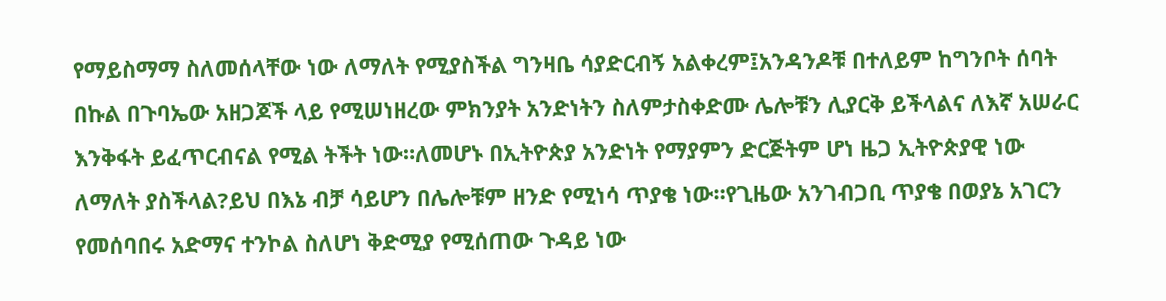የማይስማማ ስለመሰላቸው ነው ለማለት የሚያስችል ግንዛቤ ሳያድርብኝ አልቀረም፤አንዳንዶቹ በተለይም ከግንቦት ሰባት በኩል በጉባኤው አዘጋጆች ላይ የሚሠነዘረው ምክንያት አንድነትን ስለምታስቀድሙ ሌሎቹን ሊያርቅ ይችላልና ለእኛ አሠራር እንቅፋት ይፈጥርብናል የሚል ትችት ነው።ለመሆኑ በኢትዮጵያ አንድነት የማያምን ድርጅትም ሆነ ዜጋ ኢትዮጵያዊ ነው ለማለት ያስችላል?ይህ በእኔ ብቻ ሳይሆን በሌሎቹም ዘንድ የሚነሳ ጥያቄ ነው።የጊዜው አንገብጋቢ ጥያቄ በወያኔ አገርን የመሰባበሩ አድማና ተንኮል ስለሆነ ቅድሚያ የሚሰጠው ጉዳይ ነው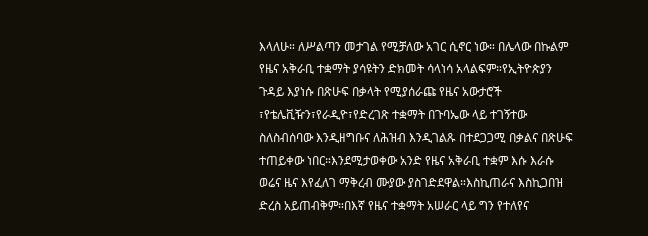እላለሁ። ለሥልጣን መታገል የሚቻለው አገር ሲኖር ነው። በሌላው በኩልም የዜና አቅራቢ ተቋማት ያሳዩትን ድክመት ሳላነሳ አላልፍም።የኢትዮጵያን ጉዳይ እያነሱ በጽሁፍ በቃላት የሚያሰራጩ የዜና አውታሮች ፣የቴሌቪዥን፣የራዲዮ፣የድረገጽ ተቋማት በጉባኤው ላይ ተገኝተው ስለስብሰባው እንዲዘግቡና ለሕዝብ እንዲገልጹ በተደጋጋሚ በቃልና በጽሁፍ ተጠይቀው ነበር።እንደሚታወቀው አንድ የዜና አቅራቢ ተቋም እሱ እራሱ ወሬና ዜና እየፈለገ ማቅረብ ሙያው ያስገድደዋል።እስኪጠራና እስኪጋበዝ ድረስ አይጠብቅም።በእኛ የዜና ተቋማት አሠራር ላይ ግን የተለየና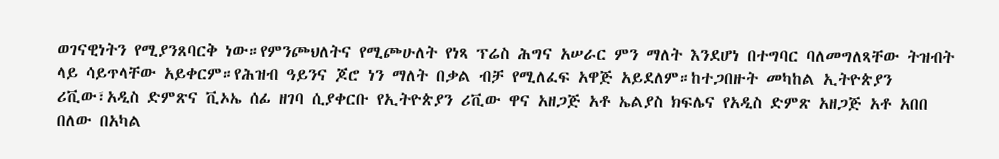ወገናዊነትን የሚያንጸባርቅ ነው።የምንጮህለትና የሚጮሁለት የነጻ ፕሬስ ሕግና አሠራር ምን ማለት እንደሆነ በተግባር ባለመግለጻቸው ትዝብት ላይ ሳይጥላቸው አይቀርም።የሕዝብ ዓይንና ጆሮ ነን ማለት በቃል ብቻ የሚለፈፍ አዋጅ አይደለም።ከተጋበዙት መካከል ኢትዮጵያን ሪቪው፣አዲስ ድምጽና ቪኦኤ ሰፊ ዘገባ ሲያቀርቡ የኢትዮጵያን ሪቪው ዋና አዘጋጅ አቶ ኤልያስ ክፍሌና የአዲስ ድምጽ አዘጋጅ አቶ አበበ በለው በአካል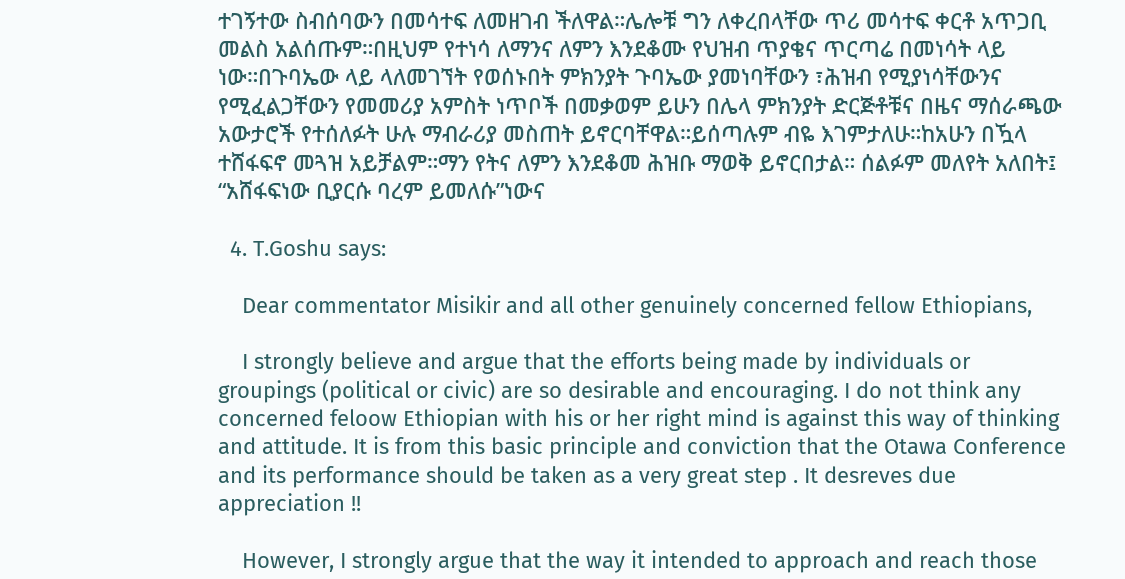ተገኝተው ስብሰባውን በመሳተፍ ለመዘገብ ችለዋል።ሌሎቹ ግን ለቀረበላቸው ጥሪ መሳተፍ ቀርቶ አጥጋቢ መልስ አልሰጡም።በዚህም የተነሳ ለማንና ለምን እንደቆሙ የህዝብ ጥያቄና ጥርጣሬ በመነሳት ላይ ነው።በጉባኤው ላይ ላለመገኘት የወሰኑበት ምክንያት ጉባኤው ያመነባቸውን ፣ሕዝብ የሚያነሳቸውንና የሚፈልጋቸውን የመመሪያ አምስት ነጥቦች በመቃወም ይሁን በሌላ ምክንያት ድርጅቶቹና በዜና ማሰራጫው አውታሮች የተሰለፉት ሁሉ ማብራሪያ መስጠት ይኖርባቸዋል።ይሰጣሉም ብዬ እገምታለሁ።ከአሁን በዃላ ተሸፋፍኖ መጓዝ አይቻልም።ማን የትና ለምን እንደቆመ ሕዝቡ ማወቅ ይኖርበታል። ሰልፉም መለየት አለበት፤ “አሸፋፍነው ቢያርሱ ባረም ይመለሱ”ነውና

  4. T.Goshu says:

    Dear commentator Misikir and all other genuinely concerned fellow Ethiopians,

    I strongly believe and argue that the efforts being made by individuals or groupings (political or civic) are so desirable and encouraging. I do not think any concerned feloow Ethiopian with his or her right mind is against this way of thinking and attitude. It is from this basic principle and conviction that the Otawa Conference and its performance should be taken as a very great step . It desreves due appreciation !!

    However, I strongly argue that the way it intended to approach and reach those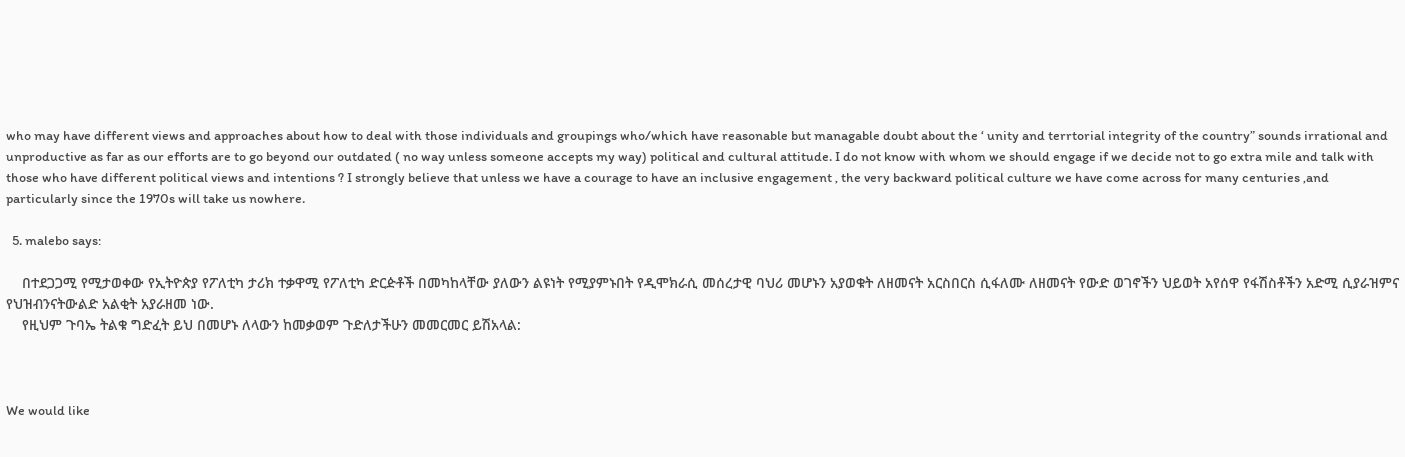who may have different views and approaches about how to deal with those individuals and groupings who/which have reasonable but managable doubt about the ‘ unity and terrtorial integrity of the country” sounds irrational and unproductive as far as our efforts are to go beyond our outdated ( no way unless someone accepts my way) political and cultural attitude. I do not know with whom we should engage if we decide not to go extra mile and talk with those who have different political views and intentions ? I strongly believe that unless we have a courage to have an inclusive engagement , the very backward political culture we have come across for many centuries ,and particularly since the 1970s will take us nowhere.

  5. malebo says:

    በተደጋጋሚ የሚታወቀው የኢትዮጵያ የፖለቲካ ታሪክ ተቃዋሚ የፖለቲካ ድርዽቶች በመካከላቸው ያለውን ልዩነት የሚያምኑበት የዲሞክራሲ መሰረታዊ ባህሪ መሆኑን አያወቁት ለዘመናት አርስበርስ ሲፋለሙ ለዘመናት የውድ ወገኖችን ህይወት አየሰዋ የፋሽስቶችን አድሚ ሲያራዝምና የህዝብንናትውልድ አልቂት አያራዘመ ነው.
    የዚህም ጉባኤ ትልቁ ግድፈት ይህ በመሆኑ ለላውን ከመቃወም ጉድለታችሁን መመርመር ይሽአላል:



We would like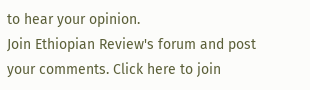to hear your opinion.
Join Ethiopian Review's forum and post
your comments. Click here to join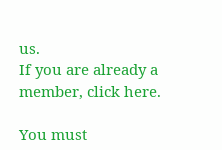us.
If you are already a member, click here.

You must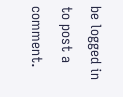be logged in to post a comment.